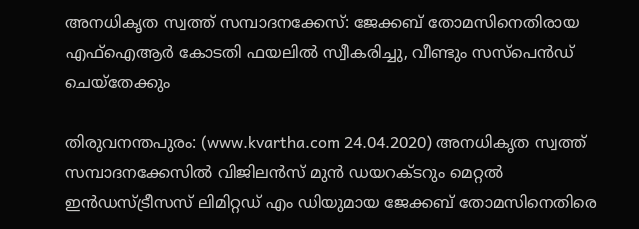അനധികൃത സ്വത്ത് സമ്പാദനക്കേസ്: ജേക്കബ് തോമസിനെതിരായ എഫ്‌ഐആര്‍ കോടതി ഫയലില്‍ സ്വീകരിച്ചു, വീണ്ടും സസ്പെന്‍ഡ് ചെയ്തേക്കും

തിരുവനന്തപുരം: (www.kvartha.com 24.04.2020) അനധികൃത സ്വത്ത് സമ്പാദനക്കേസിൽ വിജിലൻസ് മുൻ ഡയറക്ടറും മെറ്റല്‍ ഇന്‍ഡസ്ട്രീസസ് ലിമിറ്റഡ് എം ഡിയുമായ ജേക്കബ് തോമസിനെതിരെ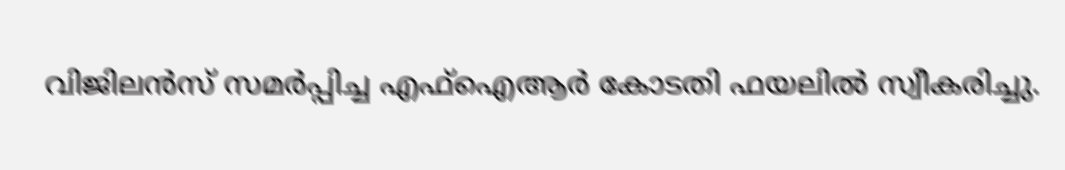വിജിലന്‍സ് സമര്‍പ്പിച്ച എഫ്‌ഐആര്‍ കോടതി ഫയലില്‍ സ്വീകരിച്ചു.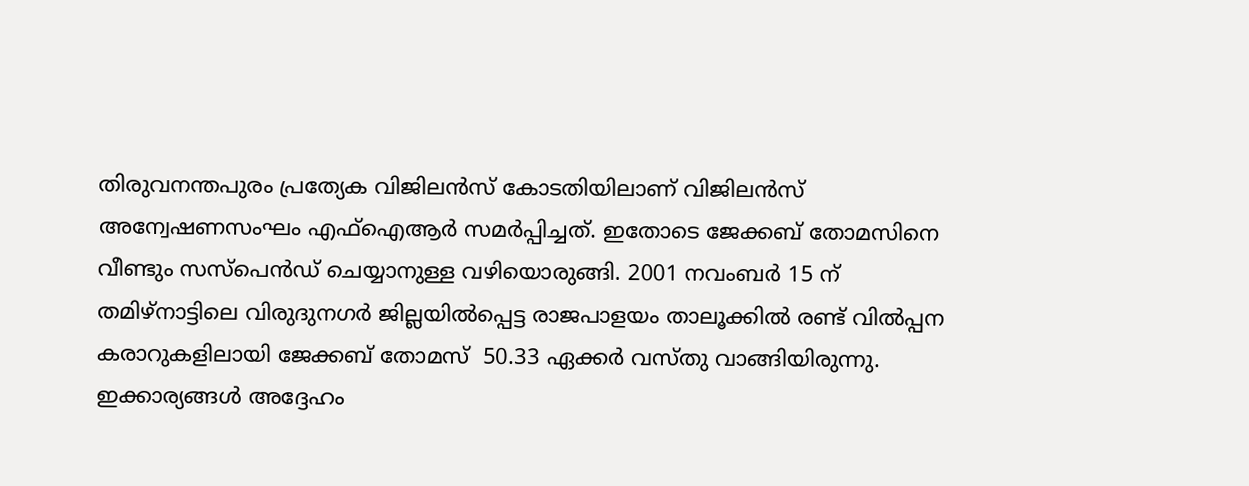തിരുവനന്തപുരം പ്രത്യേക വിജിലന്‍സ് കോടതിയിലാണ് വിജിലന്‍സ് അന്വേഷണസംഘം എഫ്‌ഐആര്‍ സമര്‍പ്പിച്ചത്. ഇതോടെ ജേക്കബ് തോമസിനെ വീണ്ടും സസ്പെന്‍ഡ് ചെയ്യാനുള്ള വഴിയൊരുങ്ങി. 2001 നവംബർ 15 ന് തമിഴ്‌നാട്ടിലെ വിരുദുനഗര്‍ ജില്ലയില്‍പ്പെട്ട രാജപാളയം താലൂക്കില്‍ രണ്ട് വില്‍പ്പന കരാറുകളിലായി ജേക്കബ് തോമസ്  50.33 ഏക്കര്‍ വസ്തു വാങ്ങിയിരുന്നു. ഇക്കാര്യങ്ങള്‍ അദ്ദേഹം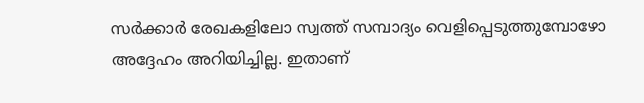സര്‍ക്കാര്‍ രേഖകളിലോ സ്വത്ത് സമ്പാദ്യം വെളിപ്പെടുത്തുമ്പോഴോ അദ്ദേഹം അറിയിച്ചില്ല. ഇതാണ്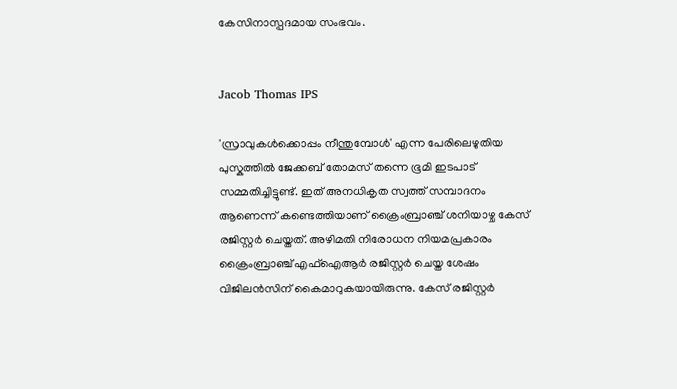കേസിനാസ്പദമായ സംഭവം.


Jacob Thomas IPS

'സ്രാവുകള്‍ക്കൊപ്പം നീന്തുമ്പോൾ' എന്ന പേരിലെഴുതിയ പുസ്കത്തില്‍ ജേക്കബ് തോമസ് തന്നെ ഭൂമി ഇടപാട് സമ്മതിച്ചിട്ടുണ്ട്. ഇത് അനധികൃത സ്വത്ത് സമ്പാദനം ആണെന്ന് കണ്ടെത്തിയാണ് ക്രൈംബ്രാഞ്ച് ശനിയാഴ്ച കേസ് രജിസ്റ്റര്‍ ചെയ്തത്. അഴിമതി നിരോധന നിയമപ്രകാരം ക്രൈംബ്രാഞ്ച് എഫ്‌ഐആര്‍ രജിസ്റ്റര്‍ ചെയ്ത ശേഷം വിജിലന്‍സിന് കൈമാറുകയായിരുന്നു. കേസ് രജിസ്റ്റര്‍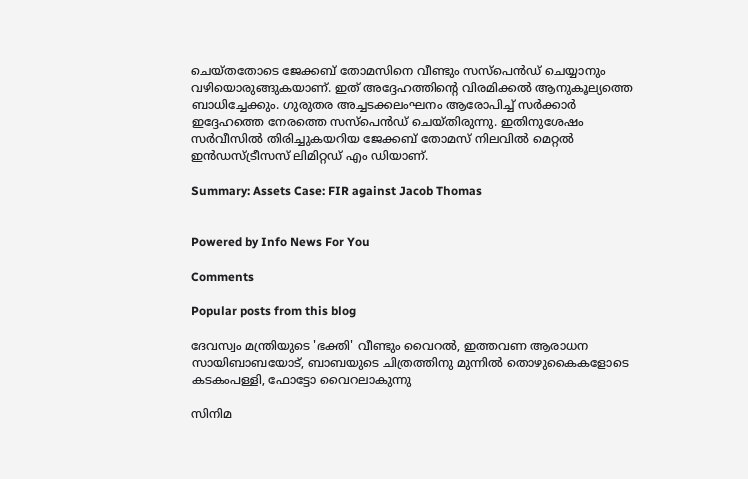ചെയ്തതോടെ ജേക്കബ് തോമസിനെ വീണ്ടും സസ്പെന്‍ഡ് ചെയ്യാനും വഴിയൊരുങ്ങുകയാണ്. ഇത് അദ്ദേഹത്തിന്‍റെ വിരമിക്കല്‍ ആനുകൂല്യത്തെ ബാധിച്ചേക്കും. ഗുരുതര അച്ചടക്കലംഘനം ആരോപിച്ച് സർക്കാർ ഇദ്ദേഹത്തെ നേരത്തെ സസ്‌പെൻഡ് ചെയ്തിരുന്നു. ഇതിനുശേഷം സർവീസിൽ തിരിച്ചുകയറിയ ജേക്കബ് തോമസ് നിലവിൽ മെറ്റല്‍ ഇന്‍ഡസ്ട്രീസസ് ലിമിറ്റഡ് എം ഡിയാണ്.

Summary: Assets Case: FIR against Jacob Thomas


Powered by Info News For You

Comments

Popular posts from this blog

ദേവസ്വം മന്ത്രിയുടെ 'ഭക്തി' വീണ്ടും വൈറല്‍, ഇത്തവണ ആരാധന സായിബാബയോട്, ബാബയുടെ ചിത്രത്തിനു മുന്നില്‍ തൊഴുകൈകളോടെ കടകംപള്ളി, ഫോട്ടോ വൈറലാകുന്നു

സിനിമ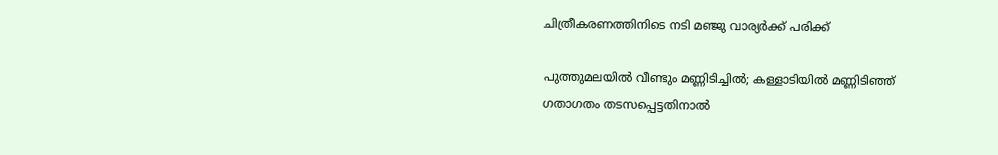ചിത്രീകരണത്തിനിടെ നടി മഞ്ജു വാര്യര്‍ക്ക് പരിക്ക്

പുത്തുമലയില്‍ വീണ്ടും മണ്ണിടിച്ചില്‍; കള്ളാടിയില്‍ മണ്ണിടിഞ്ഞ് ഗതാഗതം തടസപ്പെട്ടതിനാല്‍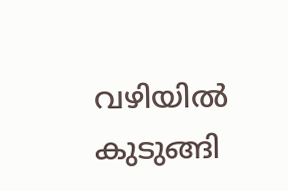വഴിയില്‍ കുടുങ്ങി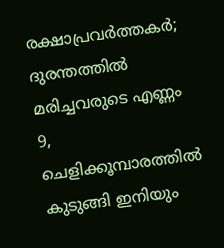രക്ഷാപ്രവര്‍ത്തകര്‍; ദുരന്തത്തില്‍ മരിച്ചവരുടെ എണ്ണം 9, ചെളിക്കൂമ്പാരത്തില്‍ കുടുങ്ങി ഇനിയും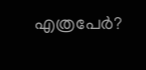എത്രപേര്‍?